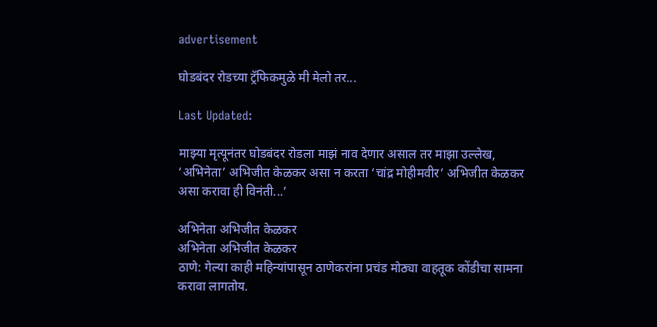advertisement

घोडबंदर रोडच्या ट्रॅफिकमुळे मी मेलो तर...

Last Updated:

माझ्या मृत्यूनंतर घोडबंदर रोडला माझं नाव देणार असाल तर माझा उल्लेख, ‘अभिनेता’ अभिजीत केळकर असा न करता ‘चांद्र मोहीमवीर’ अभिजीत केळकर असा करावा ही विनंती...’

अभिनेता अभिजीत केळकर
अभिनेता अभिजीत केळकर
ठाणे: गेल्या काही महिन्यांपासून ठाणेकरांना प्रचंड मोठ्या वाहतूक कोंडीचा सामना करावा लागतोय.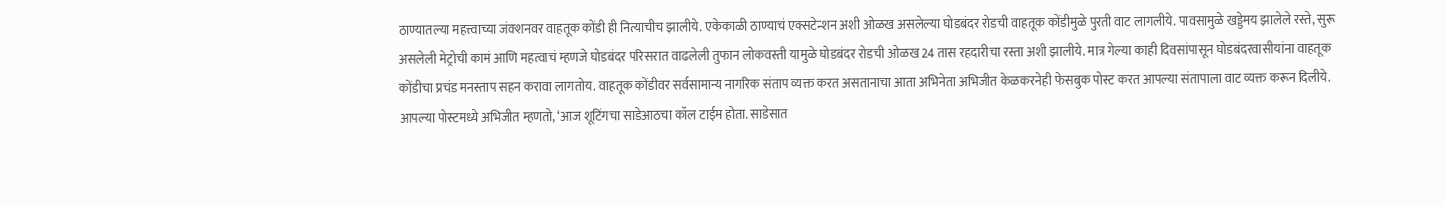ठाण्यातल्या महत्त्वाच्या जंक्शनवर वाहतूक कोंडी ही नित्याचीच झालीये. एकेकाळी ठाण्याचं एक्सटेन्शन अशी ओळख असलेल्या घोडबंदर रोडची वाहतूक कोंडीमुळे पुरती वाट लागलीये. पावसामुळे खड्डेमय झालेले रस्ते, सुरू असलेली मेट्रोची कामं आणि महत्वाचं म्हणजे घोडबंदर परिसरात वाढलेली तुफान लोकवस्ती यामुळे घोडबंदर रोडची ओळख 24 तास रहदारीचा रस्ता अशी झालीये. मात्र गेल्या काही दिवसांपासून घोडबंदरवासीयांना वाहतूक कोंडीचा प्रचंड मनस्ताप सहन करावा लागतोय. वाहतूक कोंडीवर सर्वसामान्य नागरिक संताप व्यक्त करत असतानाचा आता अभिनेता अभिजीत केळकरनेही फेसबुक पोस्ट करत आपल्या संतापाला वाट व्यक्त करून दिलीये.
आपल्या पोस्टमध्ये अभिजीत म्हणतो, ‘आज शूटिंगचा साडेआठचा कॉल टाईम होता. साडेसात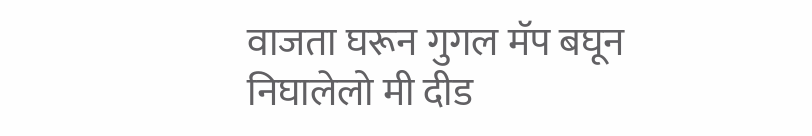वाजता घरून गुगल मॅप बघून निघालेलो मी दीड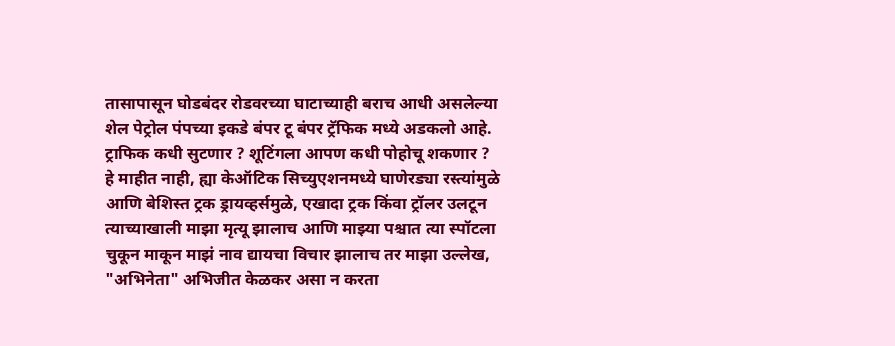तासापासून घोडबंदर रोडवरच्या घाटाच्याही बराच आधी असलेल्या शेल पेट्रोल पंपच्या इकडे बंपर टू बंपर ट्रॅफिक मध्ये अडकलो आहे.  ट्राफिक कधी सुटणार ? शूटिंगला आपण कधी पोहोचू शकणार ? हे माहीत नाही, ह्या केऑटिक सिच्युएशनमध्ये घाणेरड्या रस्त्यांमुळे आणि बेशिस्त ट्रक ड्रायव्हर्समुळे, एखादा ट्रक किंवा ट्रॉलर उलटून त्याच्याखाली माझा मृत्यू झालाच आणि माझ्या पश्चात त्या स्पॉटला चुकून माकून माझं नाव द्यायचा विचार झालाच तर माझा उल्लेख, "अभिनेता" अभिजीत केळकर असा न करता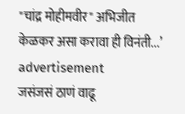"चांद्र मोहीमवीर" अभिजीत केळकर असा करावा ही विनंती...’
advertisement
जसंजसं ठाणं वाढू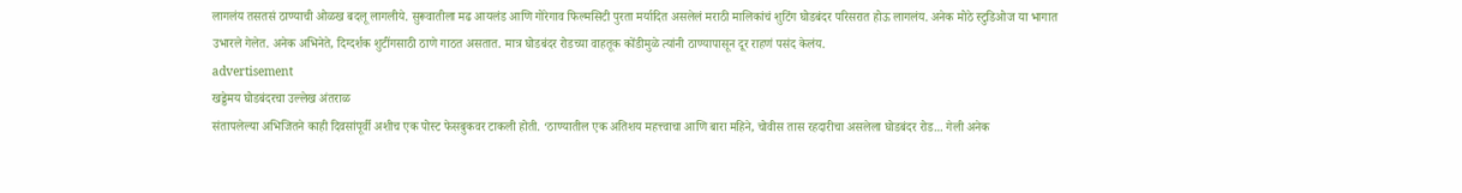लागलंय तसतसं ठाण्याची ओळख बदलू लागलीये. सुरूवातीला मढ आयलंड आणि गोरेगाव फिल्मसिटी पुरता मर्यादित असलेलं मराठी मालिकांचं शुटिंग घोडबंदर परिसरात होऊ लागलंय. अनेक मोठे स्टुडिओज या भागात उभारले गेलेत. अनेक अभिनेते, दिग्दर्शक शुटींगसाठी ठाणे गाठत असतात. मात्र घोडबंदर रोडच्या वाहतूक कोंडीमुळे त्यांनी ठाण्यापासून दूर राहणं पसंद केलंय.
advertisement
खड्डेमय घोडबंदरचा उल्लेख अंतराळ
संतापलेल्या अभिजितने काही दिवसांपूर्वी अशीच एक पोस्ट फेसबुकवर टाकली होती. ‘ठाण्यातील एक अतिशय महत्त्वाचा आणि बारा महिने, चोवीस तास रहदारीचा असलेला घोडबंदर रोड... गेली अनेक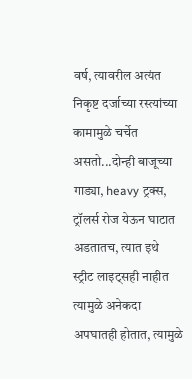वर्ष, त्यावरील अत्यंत निकृष्ट दर्जाच्या रस्त्यांच्या कामामुळे चर्चेत असतो...दोन्ही बाजूच्या गाड्या, heavy ट्रक्स, ट्रॉलर्स रोज येऊन घाटात अडतातच, त्यात इथे स्ट्रीट लाइट्सही नाहीत त्यामुळे अनेकदा अपघातही होतात, त्यामुळे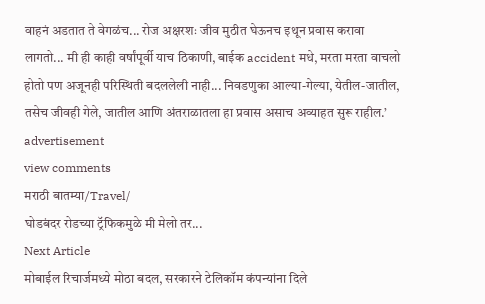वाहनं अडतात ते वेगळंच... रोज अक्षरशः जीव मुठीत घेऊनच इथून प्रवास करावा लागतो... मी ही काही वर्षांपूर्वी याच ठिकाणी, बाईक accident मधे, मरता मरता वाचलो होतो पण अजूनही परिस्थिती बदललेली नाही... निवडणुका आल्या-गेल्या, येतील-जातील, तसेच जीवही गेले, जातील आणि अंतराळातला हा प्रवास असाच अव्याहत सुरू राहील.’
advertisement
view comments
मराठी बातम्या/Travel/
घोडबंदर रोडच्या ट्रॅफिकमुळे मी मेलो तर...
Next Article
मोबाईल रिचार्जमध्ये मोठा बदल, सरकारने टेलिकॉम कंपन्यांना दिले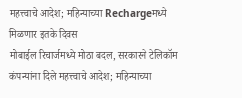महत्त्वाचे आदेश; महिन्याच्या Rechargeमध्ये मिळणार इतके दिवस
मोबाईल रिचार्जमध्ये मोठा बदल, सरकारने टेलिकॉम कंपन्यांना दिले महत्त्वाचे आदेश; महिन्याच्या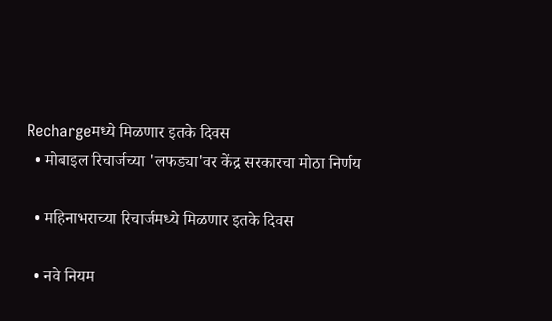Rechargeमध्ये मिळणार इतके दिवस
  • मोबाइल रिचार्जच्या 'लफड्या'वर केंद्र सरकारचा मोठा निर्णय

  • महिनाभराच्या रिचार्जमध्ये मिळणार इतके दिवस

  • नवे नियम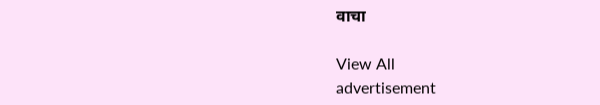वाचा

View All
advertisement